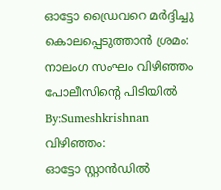ഓട്ടോ ഡ്രൈവറെ മർദ്ദിച്ചു കൊലപ്പെടുത്താൻ ശ്രമം: നാലംഗ സംഘം വിഴിഞ്ഞം പോലീസിന്റെ പിടിയിൽ
By:Sumeshkrishnan
വിഴിഞ്ഞം:
ഓട്ടോ സ്റ്റാൻഡിൽ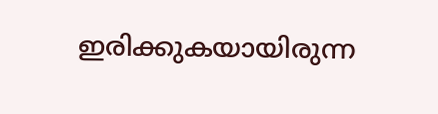ഇരിക്കുകയായിരുന്ന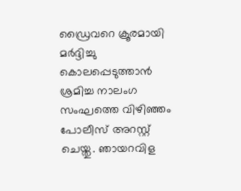ഡ്രൈവറെ ക്രൂരമായി മർദ്ദിച്ചു കൊലപ്പെടുത്താൻ ശ്രമിച്ച നാലംഗ സംഘത്തെ വിഴിഞ്ഞം പോലീസ് അറസ്റ്റ് ചെയ്തു. ഞായറവിള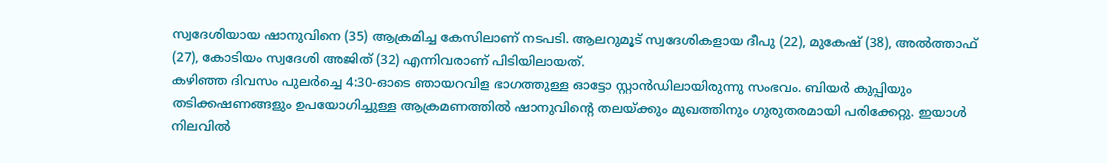സ്വദേശിയായ ഷാനുവിനെ (35) ആക്രമിച്ച കേസിലാണ് നടപടി. ആലറുമൂട് സ്വദേശികളായ ദീപു (22), മുകേഷ് (38), അൽത്താഫ് (27), കോടിയം സ്വദേശി അജിത് (32) എന്നിവരാണ് പിടിയിലായത്.
കഴിഞ്ഞ ദിവസം പുലർച്ചെ 4:30-ഓടെ ഞായറവിള ഭാഗത്തുള്ള ഓട്ടോ സ്റ്റാൻഡിലായിരുന്നു സംഭവം. ബിയർ കുപ്പിയും തടിക്കഷണങ്ങളും ഉപയോഗിച്ചുള്ള ആക്രമണത്തിൽ ഷാനുവിന്റെ തലയ്ക്കും മുഖത്തിനും ഗുരുതരമായി പരിക്കേറ്റു. ഇയാൾ നിലവിൽ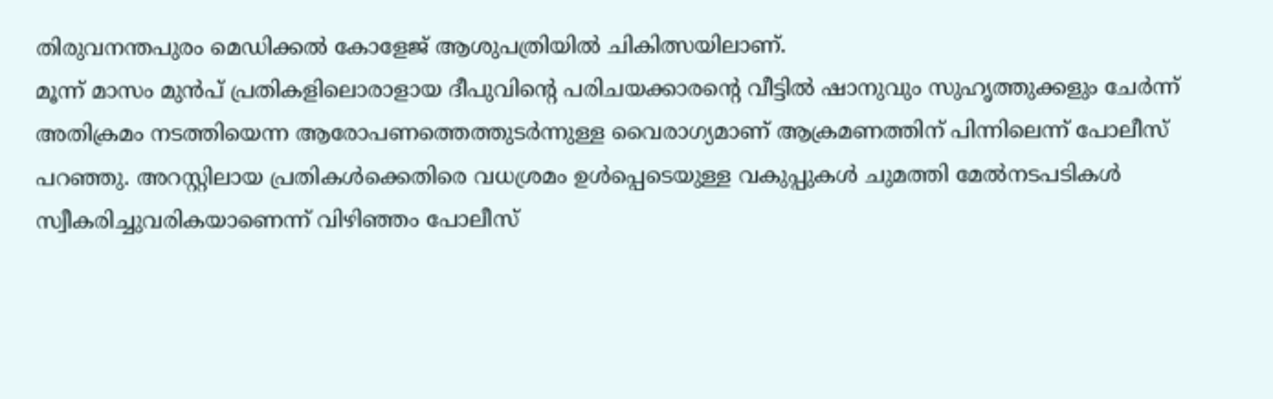തിരുവനന്തപുരം മെഡിക്കൽ കോളേജ് ആശുപത്രിയിൽ ചികിത്സയിലാണ്.
മൂന്ന് മാസം മുൻപ് പ്രതികളിലൊരാളായ ദീപുവിന്റെ പരിചയക്കാരന്റെ വീട്ടിൽ ഷാനുവും സുഹൃത്തുക്കളും ചേർന്ന് അതിക്രമം നടത്തിയെന്ന ആരോപണത്തെത്തുടർന്നുള്ള വൈരാഗ്യമാണ് ആക്രമണത്തിന് പിന്നിലെന്ന് പോലീസ് പറഞ്ഞു. അറസ്റ്റിലായ പ്രതികൾക്കെതിരെ വധശ്രമം ഉൾപ്പെടെയുള്ള വകുപ്പുകൾ ചുമത്തി മേൽനടപടികൾ സ്വീകരിച്ചുവരികയാണെന്ന് വിഴിഞ്ഞം പോലീസ്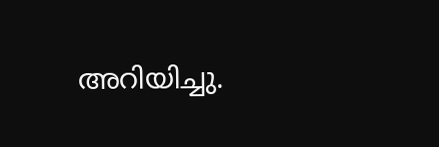അറിയിച്ചു.